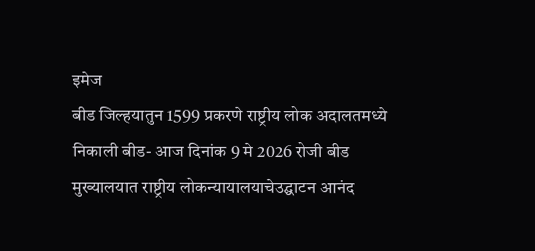इमेज
बीड जिल्हयातुन 1599 प्रकरणे राष्ट्रीय लोक अदालतमध्ये निकाली बीड- आज दिनांक 9 मे 2026 रोजी बीड मुख्यालयात राष्ट्रीय लोकन्यायालयाचेउद्घाटन आनंद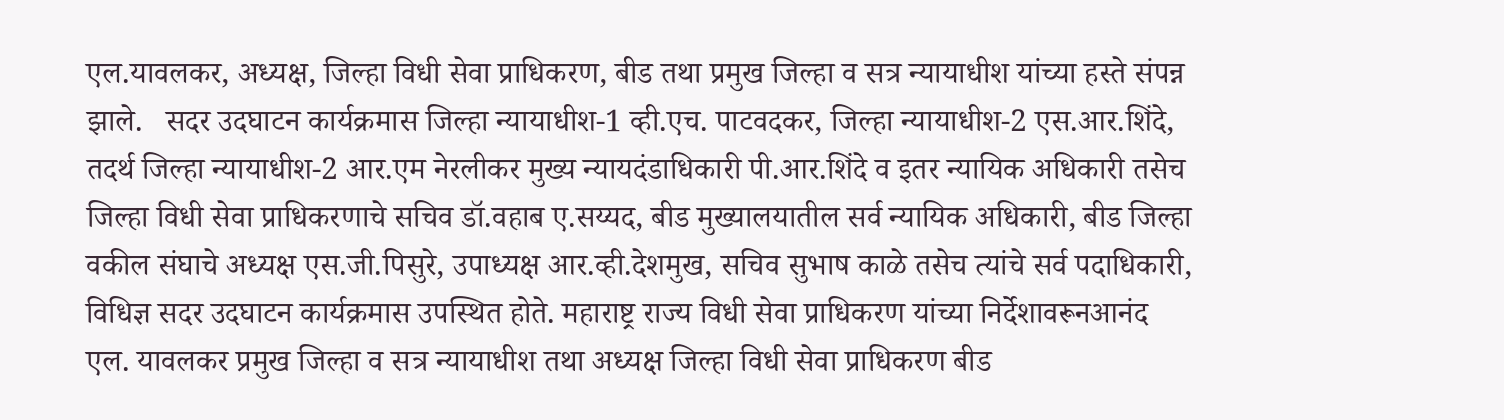एल.यावलकर, अध्यक्ष, जिल्हा विधी सेवा प्राधिकरण, बीड तथा प्रमुख जिल्हा व सत्र न्यायाधीश यांच्या हस्ते संपन्न झाले.   सदर उदघाटन कार्यक्रमास जिल्हा न्यायाधीश-1 व्ही.एच. पाटवदकर, जिल्हा न्यायाधीश-2 एस.आर.शिंदे, तदर्थ जिल्हा न्यायाधीश-2 आर.एम नेरलीकर मुख्य न्यायदंडाधिकारी पी.आर.शिंदे व इतर न्यायिक अधिकारी तसेच जिल्हा विधी सेवा प्राधिकरणाचे सचिव डॉ.वहाब ए.सय्यद, बीड मुख्यालयातील सर्व न्यायिक अधिकारी, बीड जिल्हा वकील संघाचे अध्यक्ष एस.जी.पिसुरे, उपाध्यक्ष आर.व्ही.देशमुख, सचिव सुभाष काळे तसेच त्यांचे सर्व पदाधिकारी, विधिज्ञ सदर उदघाटन कार्यक्रमास उपस्थित होते. महाराष्ट्र राज्य विधी सेवा प्राधिकरण यांच्या निर्देशावरूनआनंद एल. यावलकर प्रमुख जिल्हा व सत्र न्यायाधीश तथा अध्यक्ष जिल्हा विधी सेवा प्राधिकरण बीड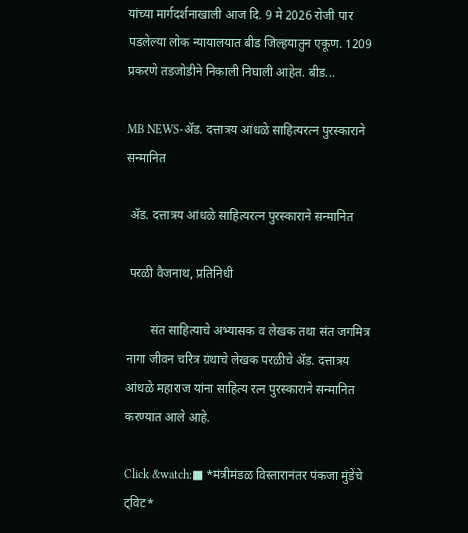यांच्या मार्गदर्शनाखाली आज दि. 9 मे 2026 रोजी पार पडलेल्या लोक न्यायालयात बीड जिल्हयातुन एकूण. 1209 प्रकरणे तडजोडीने निकाली निघाली आहेत. बीड...

MB NEWS-ॲड. दत्तात्रय आंधळे साहित्यरत्न पुरस्काराने सन्मानित

 ॲड. दत्तात्रय आंधळे साहित्यरत्न पुरस्काराने सन्मानित

 परळी वैजनाथ, प्रतिनिधी

        संत साहित्याचे अभ्यासक व लेखक तथा संत जगमित्र नागा जीवन चरित्र ग्रंथाचे लेखक परळीचे ॲड. दत्तात्रय आंधळे महाराज यांना साहित्य रत्न पुरस्काराने सन्मानित करण्यात आले आहे.

Click &watch:■ *मंत्रीमंडळ विस्तारानंतर पंकजा मुंडेंचे ट्विट*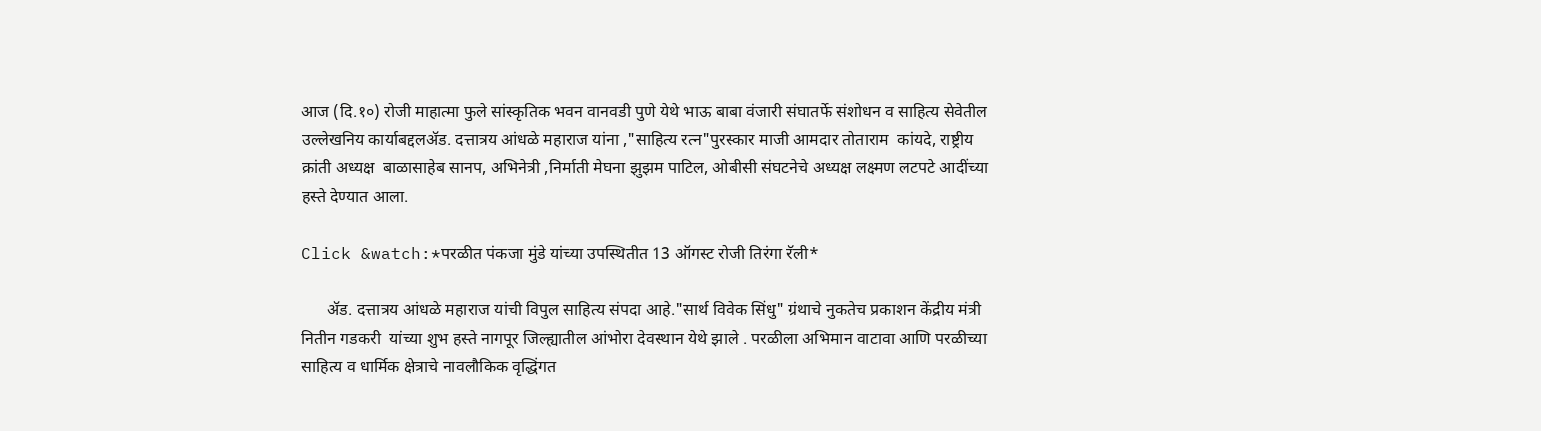आज (दि.१०) रोजी माहात्मा फुले सांस्कृतिक भवन वानवडी पुणे येथे भाऊ बाबा वंजारी संघातर्फे संशोधन व साहित्य सेवेतील उल्लेखनिय कार्याबद्दलॲड. दत्तात्रय आंधळे महाराज यांना ,"साहित्य रत्न"पुरस्कार माजी आमदार तोताराम  कांयदे, राष्ट्रीय क्रांती अध्यक्ष  बाळासाहेब सानप, अभिनेत्री ,निर्माती मेघना झुझम पाटिल, ओबीसी संघटनेचे अध्यक्ष लक्ष्मण लटपटे आदींच्या हस्ते देण्यात आला.

Click &watch:*परळीत पंकजा मुंडे यांच्या उपस्थितीत 13 ऑगस्ट रोजी तिरंगा रॅली*

      ॲड. दत्तात्रय आंधळे महाराज यांची विपुल साहित्य संपदा आहे."सार्थ विवेक सिंधु" ग्रंथाचे नुकतेच प्रकाशन केंद्रीय मंत्री  नितीन गडकरी  यांच्या शुभ हस्ते नागपूर जिल्ह्यातील आंभोरा देवस्थान येथे झाले . परळीला अभिमान वाटावा आणि परळीच्या साहित्य व धार्मिक क्षेत्राचे नावलौकिक वृद्धिंगत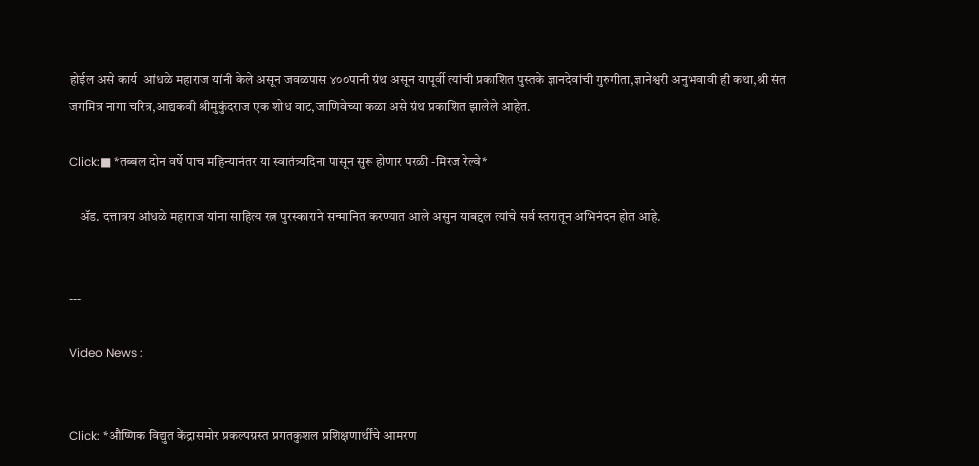होईल असे कार्य  आंधळे महाराज यांनी केले असून जवळपास ४००पानी ग्रंथ असून यापूर्वी त्यांची प्रकाशित पुस्तके ज्ञानदेवांची गुरुगीता,ज्ञानेश्वरी अनुभवावी ही कथा,श्री संत जगमित्र नागा चरित्र,आद्यकवी श्रीमुकुंदराज एक शोध वाट,जाणिवेच्या कळा असे ग्रंथ प्रकाशित झालेले आहेत.

Click:■ *तब्बल दोन वर्षे पाच महिन्यानंतर या स्वातंत्र्यदिना पासून सुरू होणार परळी -मिरज रेल्वे*

    ॲड. दत्तात्रय आंधळे महाराज यांना साहित्य रत्न पुरस्काराने सन्मानित करण्यात आले असुन याबद्दल त्यांचे सर्व स्तरातून अभिनंदन होत आहे.


---

Video News :


Click: *औष्णिक विद्युत केंद्रासमोर प्रकल्पग्रस्त प्रगतकुशल प्रशिक्षणार्थींचे आमरण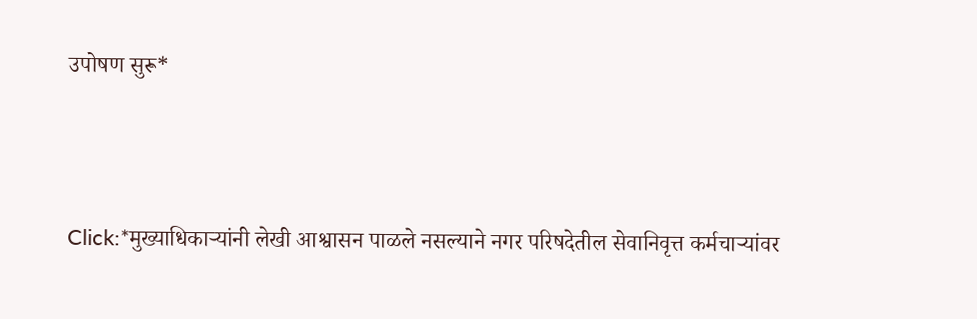उपोषण सुरू*



Click:*मुख्याधिकाऱ्यांनी लेखी आश्वासन पाळले नसल्याने नगर परिषदेतील सेवानिवृत्त कर्मचाऱ्यांवर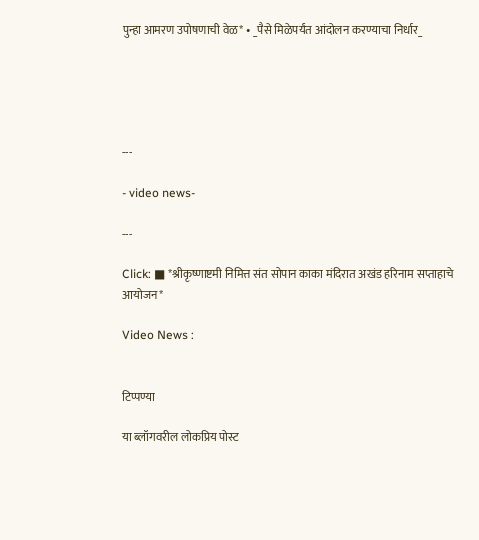पुन्हा आमरण उपोषणाची वेळ* • _पैसे मिळेपर्यंत आंदोलन करण्याचा निर्धार_





---

- video news-

---

Click: ■ *श्रीकृष्णाष्टमी निमित्त संत सोपान काका मंदिरात अखंड हरिनाम सप्ताहाचे आयोजन*

Video News :


टिप्पण्या

या ब्लॉगवरील लोकप्रिय पोस्ट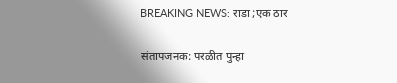BREAKING NEWS: राडा ;एक ठार

संतापजनक: परळीत पुन्हा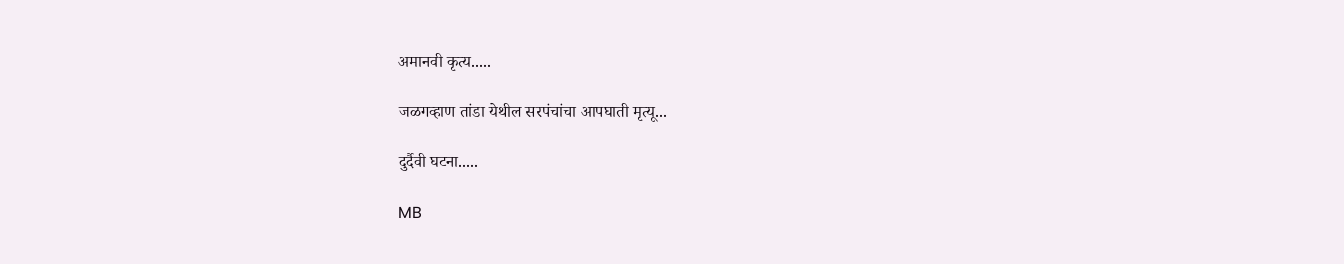अमानवी कृत्य.....

जळगव्हाण तांडा येथील सरपंचांचा आपघाती मृत्यू...

दुर्दैवी घटना.....

MB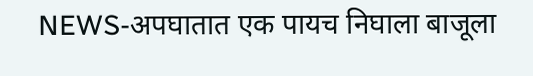NEWS-अपघातात एक पायच निघाला बाजूला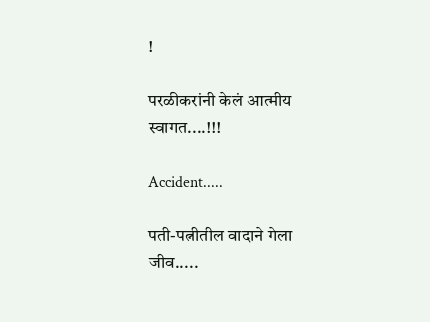!

परळीकरांनी केलं आत्मीय स्वागत....!!!

Accident.....

पती-पत्नीतील वादाने गेला जीव.....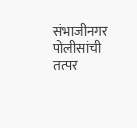संभाजीनगर पोलीसांची तत्पर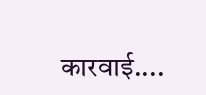कारवाई....